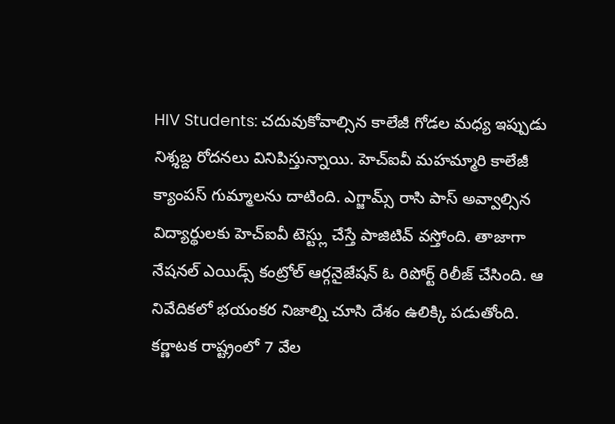HIV Students: చదువుకోవాల్సిన కాలేజీ గోడల మధ్య ఇప్పుడు నిశ్శబ్ద రోదనలు వినిపిస్తున్నాయి. హెచ్ఐవీ మహమ్మారి కాలేజీ క్యాంపస్ గుమ్మాలను దాటింది. ఎగ్జామ్స్ రాసి పాస్ అవ్వాల్సిన విద్యార్థులకు హెచ్ఐవీ టెస్ట్లు చేస్తే పాజిటివ్ వస్తోంది. తాజాగా నేషనల్ ఎయిడ్స్ కంట్రోల్ ఆర్గనైజేషన్ ఓ రిపోర్ట్ రిలీజ్ చేసింది. ఆ నివేదికలో భయంకర నిజాల్ని చూసి దేశం ఉలిక్కి పడుతోంది.
కర్ణాటక రాష్ట్రంలో 7 వేల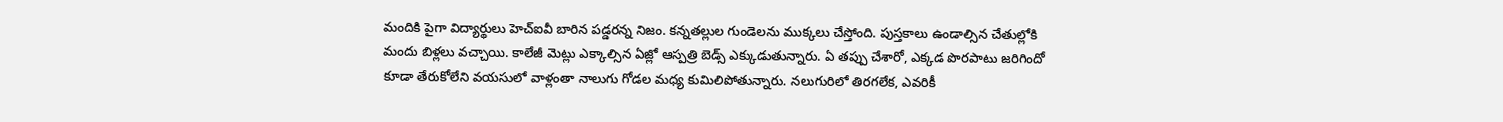మందికి పైగా విద్యార్థులు హెచ్ఐవీ బారిన పడ్డరన్న నిజం. కన్నతల్లుల గుండెలను ముక్కలు చేస్తోంది. పుస్తకాలు ఉండాల్సిన చేతుల్లోకి మందు బిళ్లలు వచ్చాయి. కాలేజీ మెట్లు ఎక్కాల్సిన ఏజ్లో ఆస్పత్రి బెడ్స్ ఎక్కుడుతున్నారు. ఏ తప్పు చేశారో, ఎక్కడ పొరపాటు జరిగిందో కూడా తేరుకోలేని వయసులో వాళ్లంతా నాలుగు గోడల మధ్య కుమిలిపోతున్నారు. నలుగురిలో తిరగలేక, ఎవరికీ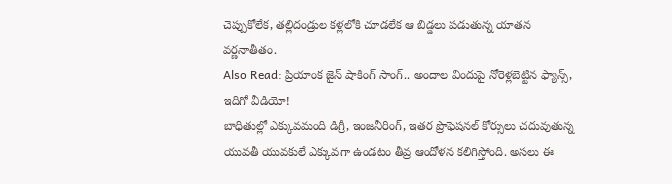చెప్పుకోలేక, తల్లిదండ్రుల కళ్లలోకి చూడలేక ఆ బిడ్డలు పడుతున్న యాతన వర్ణనాతీతం.
Also Read: ప్రియాంక జైన్ షాకింగ్ సాంగ్.. అందాల విందుపై నోరెళ్లబెట్టిన ఫ్యాన్స్, ఇదిగో వీడియో!
బాధితుల్లో ఎక్కువమంది డిగ్రీ, ఇంజనీరింగ్, ఇతర ప్రొఫెషనల్ కోర్సులు చదువుతున్న యువతీ యువకులే ఎక్కువగా ఉండటం తీవ్ర ఆందోళన కలిగిస్తోంది. అసలు ఈ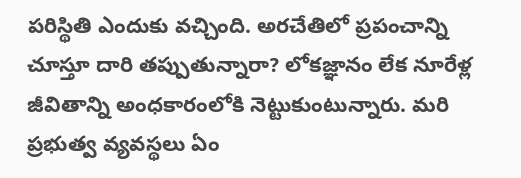పరిస్థితి ఎందుకు వచ్చింది. అరచేతిలో ప్రపంచాన్ని చూస్తూ దారి తప్పుతున్నారా? లోకజ్ఞానం లేక నూరేళ్ల జీవితాన్ని అంధకారంలోకి నెట్టుకుంటున్నారు. మరి ప్రభుత్వ వ్యవస్థలు ఏం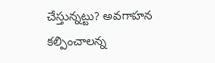చేస్తున్నట్టు? అవగాహన కల్పించాలన్న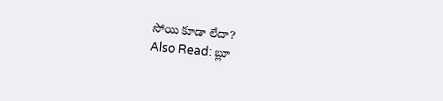సోయి కూడా లేదా?
Also Read: బ్లూ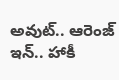అవుట్.. ఆరెంజ్ ఇన్.. హాకీ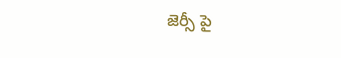జెర్సీ పై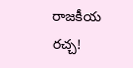రాజకీయ రచ్చ!